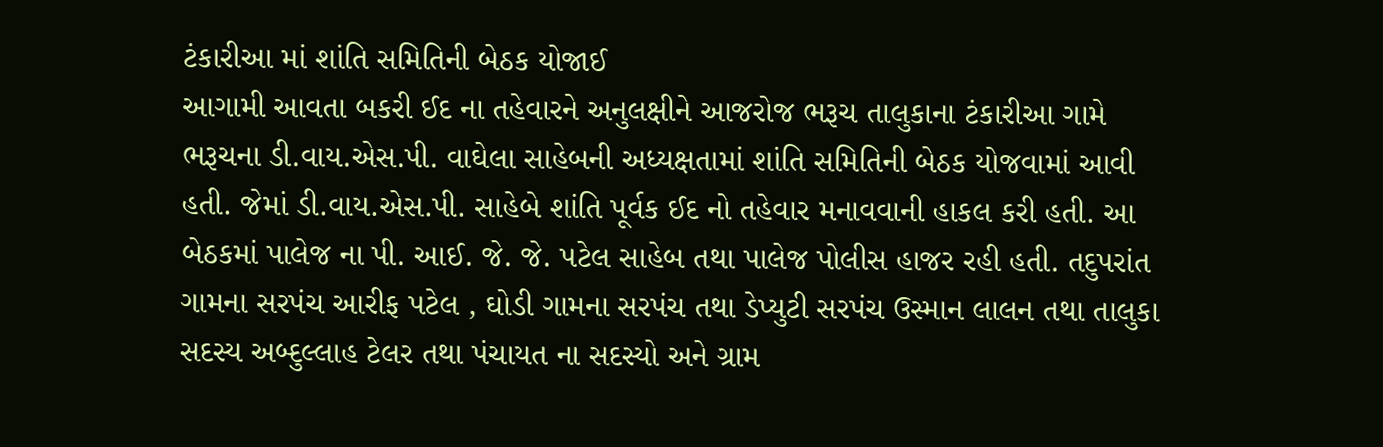ટંકારીઆ માં શાંતિ સમિતિની બેઠક યોજાઈ
આગામી આવતા બકરી ઈદ ના તહેવારને અનુલક્ષીને આજરોજ ભરૂચ તાલુકાના ટંકારીઆ ગામે ભરૂચના ડી.વાય.એસ.પી. વાઘેલા સાહેબની અધ્યક્ષતામાં શાંતિ સમિતિની બેઠક યોજવામાં આવી હતી. જેમાં ડી.વાય.એસ.પી. સાહેબે શાંતિ પૂર્વક ઈદ નો તહેવાર મનાવવાની હાકલ કરી હતી. આ બેઠકમાં પાલેજ ના પી. આઈ. જે. જે. પટેલ સાહેબ તથા પાલેજ પોલીસ હાજર રહી હતી. તદુપરાંત ગામના સરપંચ આરીફ પટેલ , ઘોડી ગામના સરપંચ તથા ડેપ્યુટી સરપંચ ઉસ્માન લાલન તથા તાલુકા સદસ્ય અબ્દુલ્લાહ ટેલર તથા પંચાયત ના સદસ્યો અને ગ્રામ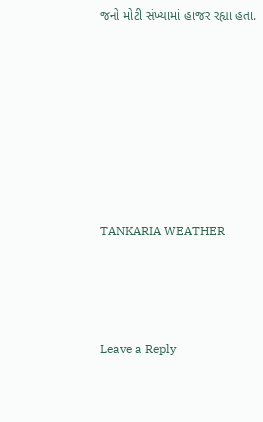જનો મોટી સંખ્યામાં હાજર રહ્યા હતા.










TANKARIA WEATHER





Leave a Reply